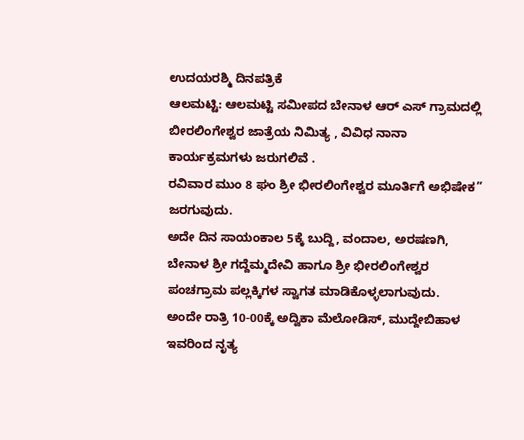ಉದಯರಶ್ಮಿ ದಿನಪತ್ರಿಕೆ
ಆಲಮಟ್ಟಿ: ಆಲಮಟ್ಟಿ ಸಮೀಪದ ಬೇನಾಳ ಆರ್ ಎಸ್ ಗ್ರಾಮದಲ್ಲಿ ಬೀರಲಿಂಗೇಶ್ವರ ಜಾತ್ರೆಯ ನಿಮಿತ್ಯ , ವಿವಿಧ ನಾನಾ ಕಾರ್ಯಕ್ರಮಗಳು ಜರುಗಲಿವೆ .
ರವಿವಾರ ಮುಂ 8 ಘಂ ಶ್ರೀ ಭೀರಲಿಂಗೇಶ್ವರ ಮೂರ್ತಿಗೆ ಅಭಿಷೇಕ” ಜರಗುವುದು.
ಅದೇ ದಿನ ಸಾಯಂಕಾಲ 5ಕ್ಕೆ ಬುದ್ದಿ, ವಂದಾಲ, ಅರಷಣಗಿ, ಬೇನಾಳ ಶ್ರೀ ಗದ್ದೆಮ್ಮದೇವಿ ಹಾಗೂ ಶ್ರೀ ಭೀರಲಿಂಗೇಶ್ವರ ಪಂಚಗ್ರಾಮ ಪಲ್ಲಕ್ಕಿಗಳ ಸ್ವಾಗತ ಮಾಡಿಕೊಳ್ಳಲಾಗುವುದು.
ಅಂದೇ ರಾತ್ರಿ 10-00ಕ್ಕೆ ಅದ್ವಿಕಾ ಮೆಲೋಡಿಸ್, ಮುದ್ದೇಬಿಹಾಳ ಇವರಿಂದ ನೃತ್ಯ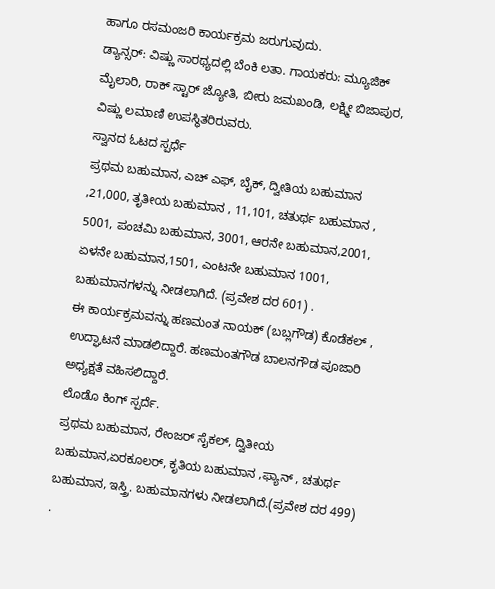ಹಾಗೂ ರಸಮಂಜರಿ ಕಾರ್ಯಕ್ರಮ ಜರುಗುವುದು.
ಡ್ಯಾನ್ಸರ್: ವಿಷ್ಣು ಸಾರಥ್ಯದಲ್ಲಿ ಬೆಂಕಿ ಲತಾ. ಗಾಯಕರು: ಮ್ಯೂಜಿಕ್ ಮೈಲಾರಿ, ರಾಕ್ ಸ್ಟಾರ್ ಜ್ಯೋತಿ, ಬೀರು ಜಮಖಂಡಿ, ಲಕ್ಷ್ಮೀ ಬಿಜಾಪುರ, ವಿಷ್ಣು ಲಮಾಣಿ ಉಪಸ್ಥಿತರಿರುವರು.
ಸ್ವಾನದ ಓಟದ ಸ್ಪರ್ಧೆ
ಪ್ರಥಮ ಬಹುಮಾನ, ಎಚ್ ಎಫ್, ಬೈಕ್, ದ್ವೀತಿಯ ಬಹುಮಾನ ,21,000, ತೃತೀಯ ಬಹುಮಾನ , 11,101, ಚತುರ್ಥ ಬಹುಮಾನ , 5001, ಪಂಚಮಿ ಬಹುಮಾನ, 3001, ಆರನೇ ಬಹುಮಾನ,2001, ಏಳನೇ ಬಹುಮಾನ,1501, ಎಂಟನೇ ಬಹುಮಾನ 1001, ಬಹುಮಾನಗಳನ್ನು ನೀಡಲಾಗಿದೆ. (ಪ್ರವೇಶ ದರ 601) .
ಈ ಕಾರ್ಯಕ್ರಮವನ್ನು ಹಣಮಂತ ನಾಯಕ್ (ಬಬ್ಲಗೌಡ) ಕೊಡೆಕಲ್ , ಉದ್ಘಾಟನೆ ಮಾಡಲಿದ್ದಾರೆ. ಹಣಮಂತಗೌಡ ಬಾಲನಗೌಡ ಪೂಜಾರಿ ಅಧ್ಯಕ್ಷತೆ ವಹಿಸಲಿದ್ದಾರೆ.
ಲೊಡೊ ಕಿಂಗ್ ಸ್ಪರ್ದೆ.
ಪ್ರಥಮ ಬಹುಮಾನ, ರೇಂಜರ್ ಸೈಕಲ್, ದ್ವಿತೀಯ ಬಹುಮಾನ,ಏರಕೂಲರ್, ಕೃತಿಯ ಬಹುಮಾನ ,ಫ್ಯಾನ್ , ಚತುರ್ಥ ಬಹುಮಾನ, ಇಸ್ತ್ರಿ. ಬಹುಮಾನಗಳು ನೀಡಲಾಗಿದೆ.(ಪ್ರವೇಶ ದರ 499) .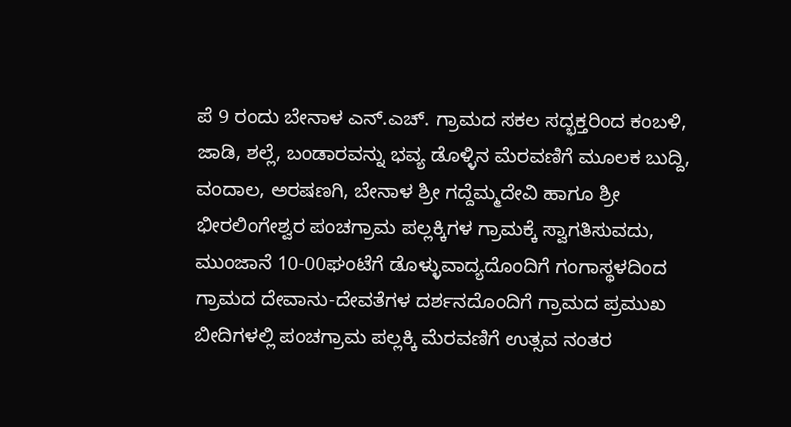ಪೆ 9 ರಂದು ಬೇನಾಳ ಎನ್.ಎಚ್. ಗ್ರಾಮದ ಸಕಲ ಸದ್ಭಕ್ತರಿಂದ ಕಂಬಳಿ, ಜಾಡಿ, ಶಲ್ಲೆ, ಬಂಡಾರವನ್ನು ಭವ್ಯ ಡೊಳ್ಳಿನ ಮೆರವಣಿಗೆ ಮೂಲಕ ಬುದ್ದಿ, ವಂದಾಲ, ಅರಷಣಗಿ, ಬೇನಾಳ ಶ್ರೀ ಗದ್ದೆಮ್ಮದೇವಿ ಹಾಗೂ ಶ್ರೀ ಭೀರಲಿಂಗೇಶ್ವರ ಪಂಚಗ್ರಾಮ ಪಲ್ಲಕ್ಕಿಗಳ ಗ್ರಾಮಕ್ಕೆ ಸ್ವಾಗತಿಸುವದು, ಮುಂಜಾನೆ 10-00ಘಂಟೆಗೆ ಡೊಳ್ಳುವಾದ್ಯದೊಂದಿಗೆ ಗಂಗಾಸ್ಥಳದಿಂದ ಗ್ರಾಮದ ದೇವಾನು-ದೇವತೆಗಳ ದರ್ಶನದೊಂದಿಗೆ ಗ್ರಾಮದ ಪ್ರಮುಖ ಬೀದಿಗಳಲ್ಲಿ ಪಂಚಗ್ರಾಮ ಪಲ್ಲಕ್ಕಿ ಮೆರವಣಿಗೆ ಉತ್ಸವ ನಂತರ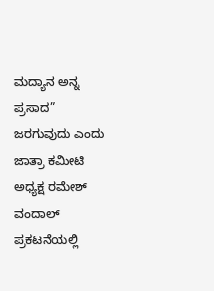ಮದ್ಯಾನ ಅನ್ನ ಪ್ರಸಾದ” ಜರಗುವುದು ಎಂದು ಜಾತ್ರಾ ಕಮೀಟಿ ಅಧ್ಯಕ್ಷ ರಮೇಶ್ ವಂದಾಲ್ ಪ್ರಕಟನೆಯಲ್ಲಿ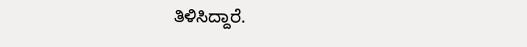ತಿಳಿಸಿದ್ದಾರೆ.